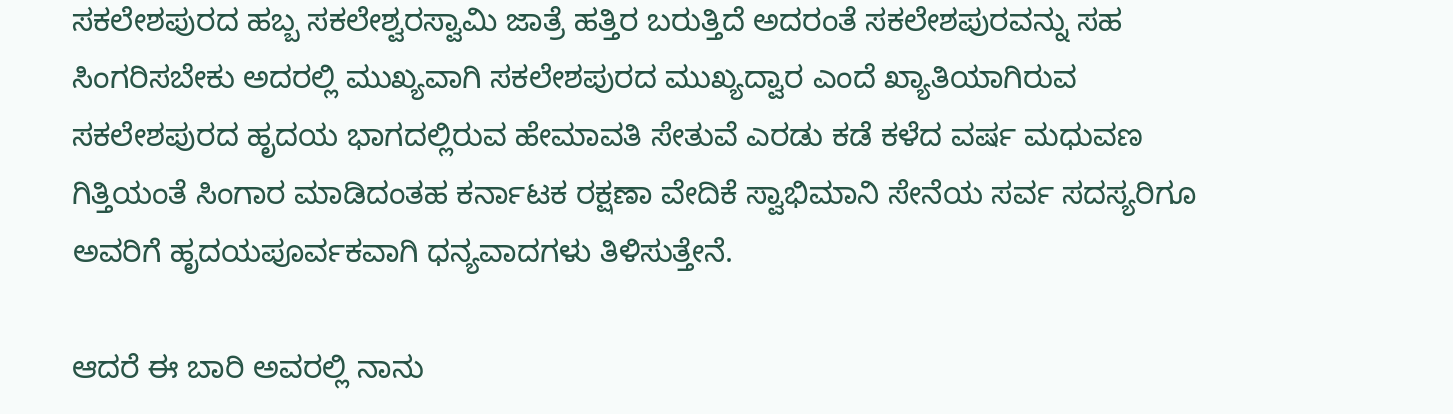ಸಕಲೇಶಪುರದ ಹಬ್ಬ ಸಕಲೇಶ್ವರಸ್ವಾಮಿ ಜಾತ್ರೆ ಹತ್ತಿರ ಬರುತ್ತಿದೆ ಅದರಂತೆ ಸಕಲೇಶಪುರವನ್ನು ಸಹ ಸಿಂಗರಿಸಬೇಕು ಅದರಲ್ಲಿ ಮುಖ್ಯವಾಗಿ ಸಕಲೇಶಪುರದ ಮುಖ್ಯದ್ವಾರ ಎಂದೆ ಖ್ಯಾತಿಯಾಗಿರುವ ಸಕಲೇಶಪುರದ ಹೃದಯ ಭಾಗದಲ್ಲಿರುವ ಹೇಮಾವತಿ ಸೇತುವೆ ಎರಡು ಕಡೆ ಕಳೆದ ವರ್ಷ ಮಧುವಣ ಗಿತ್ತಿಯಂತೆ ಸಿಂಗಾರ ಮಾಡಿದಂತಹ ಕರ್ನಾಟಕ ರಕ್ಷಣಾ ವೇದಿಕೆ ಸ್ವಾಭಿಮಾನಿ ಸೇನೆಯ ಸರ್ವ ಸದಸ್ಯರಿಗೂ ಅವರಿಗೆ ಹೃದಯಪೂರ್ವಕವಾಗಿ ಧನ್ಯವಾದಗಳು ತಿಳಿಸುತ್ತೇನೆ.

ಆದರೆ ಈ ಬಾರಿ ಅವರಲ್ಲಿ ನಾನು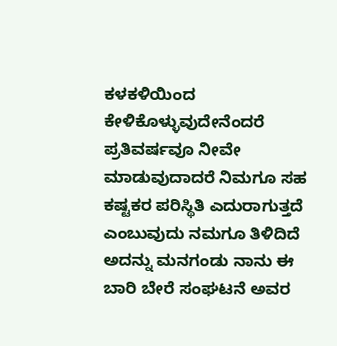ಕಳಕಳಿಯಿಂದ ಕೇಳಿಕೊಳ್ಳುವುದೇನೆಂದರೆ ಪ್ರತಿವರ್ಷವೂ ನೀವೇ ಮಾಡುವುದಾದರೆ ನಿಮಗೂ ಸಹ ಕಷ್ಟಕರ ಪರಿಸ್ಥಿತಿ ಎದುರಾಗುತ್ತದೆ ಎಂಬುವುದು ನಮಗೂ ತಿಳಿದಿದೆ ಅದನ್ನು ಮನಗಂಡು ನಾನು ಈ ಬಾರಿ ಬೇರೆ ಸಂಘಟನೆ ಅವರ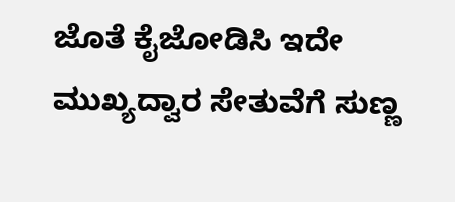ಜೊತೆ ಕೈಜೋಡಿಸಿ ಇದೇ ಮುಖ್ಯದ್ವಾರ ಸೇತುವೆಗೆ ಸುಣ್ಣ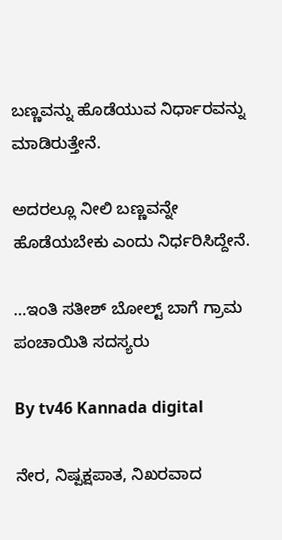ಬಣ್ಣವನ್ನು ಹೊಡೆಯುವ ನಿರ್ಧಾರವನ್ನು ಮಾಡಿರುತ್ತೇನೆ.

ಅದರಲ್ಲೂ ನೀಲಿ ಬಣ್ಣವನ್ನೇ ಹೊಡೆಯಬೇಕು ಎಂದು ನಿರ್ಧರಿಸಿದ್ದೇನೆ.

…ಇಂತಿ ಸತೀಶ್ ಬೋಲ್ಟ್ ಬಾಗೆ ಗ್ರಾಮ ಪಂಚಾಯಿತಿ ಸದಸ್ಯರು

By tv46 Kannada digital

ನೇರ, ನಿಷ್ಪಕ್ಷಪಾತ, ನಿಖರವಾದ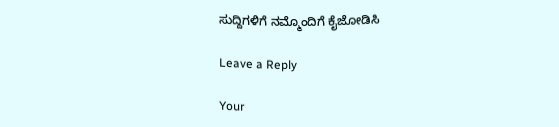ಸುದ್ದಿಗಳಿಗೆ ನಮ್ಮೊಂದಿಗೆ ಕೈಜೋಡಿಸಿ

Leave a Reply

Your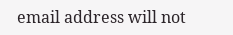email address will not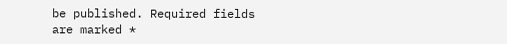be published. Required fields are marked *